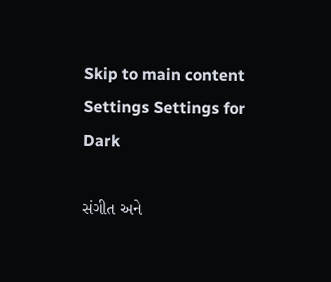Skip to main content
Settings Settings for Dark

સંગીત અને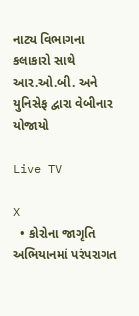નાટ્ય વિભાગના કલાકારો સાથે આર.ઓ.બી. અને યુનિસેફ દ્વારા વેબીનાર યોજાયો

Live TV

X
  • કોરોના જાગૃતિ અભિયાનમાં પરંપરાગત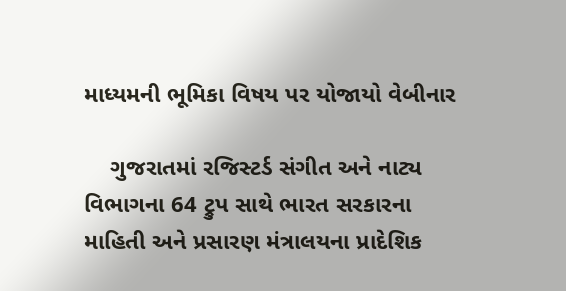માધ્યમની ભૂમિકા વિષય પર યોજાયો વેબીનાર

    ગુજરાતમાં રજિસ્ટર્ડ સંગીત અને નાટ્ય વિભાગના 64 ટ્રુપ સાથે ભારત સરકારના માહિતી અને પ્રસારણ મંત્રાલયના પ્રાદેશિક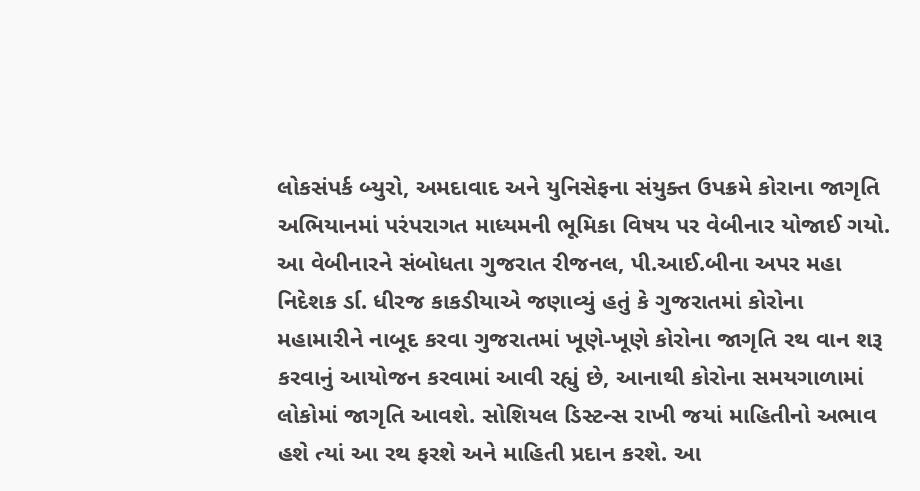લોકસંપર્ક બ્યુરો, અમદાવાદ અને યુનિસેફના સંયુક્ત ઉપક્રમે કોરાના જાગૃતિ અભિયાનમાં પરંપરાગત માધ્યમની ભૂમિકા વિષય પર વેબીનાર યોજાઈ ગયો. આ વેબીનારને સંબોધતા ગુજરાત રીજનલ, પી.આઈ.બીના અપર મહા નિદેશક ર્ડા. ધીરજ કાકડીયાએ જણાવ્યું હતું કે ગુજરાતમાં કોરોના મહામારીને નાબૂદ કરવા ગુજરાતમાં ખૂણે-ખૂણે કોરોના જાગૃતિ રથ વાન શરૂ કરવાનું આયોજન કરવામાં આવી રહ્યું છે, આનાથી કોરોના સમયગાળામાં લોકોમાં જાગૃતિ આવશે. સોશિયલ ડિસ્ટન્સ રાખી જયાં માહિતીનો અભાવ હશે ત્યાં આ રથ ફરશે અને માહિતી પ્રદાન કરશે. આ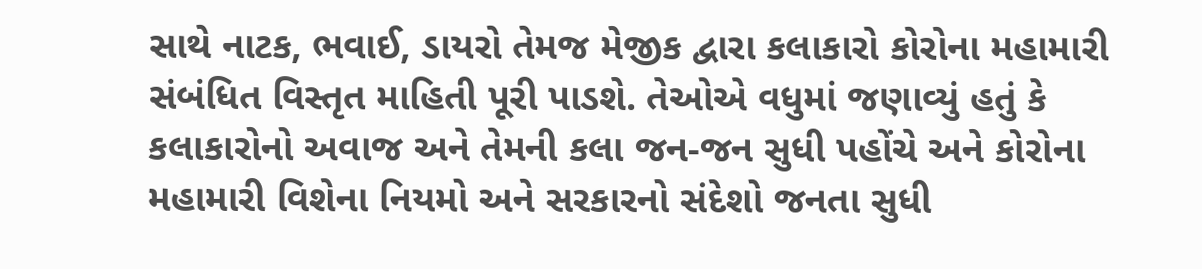સાથે નાટક, ભવાઈ, ડાયરો તેમજ મેજીક દ્વારા કલાકારો કોરોના મહામારી સંબંધિત વિસ્તૃત માહિતી પૂરી પાડશે. તેઓએ વધુમાં જણાવ્યું હતું કે કલાકારોનો અવાજ અને તેમની કલા જન-જન સુધી પહોંચે અને કોરોના મહામારી વિશેના નિયમો અને સરકારનો સંદેશો જનતા સુધી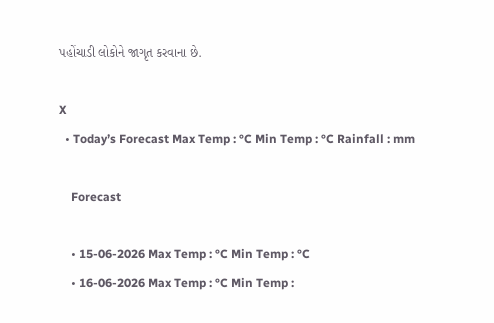પહોંચાડી લોકોને જાગૃત કરવાના છે.

X
  • Today’s Forecast Max Temp : °C Min Temp : °C Rainfall : mm

    Forecast

    • 15-06-2026 Max Temp : °C Min Temp : °C
    • 16-06-2026 Max Temp : °C Min Temp :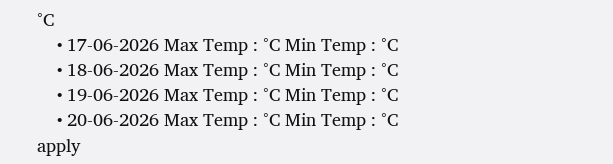°C
    • 17-06-2026 Max Temp : °C Min Temp : °C
    • 18-06-2026 Max Temp : °C Min Temp : °C
    • 19-06-2026 Max Temp : °C Min Temp : °C
    • 20-06-2026 Max Temp : °C Min Temp : °C
apply